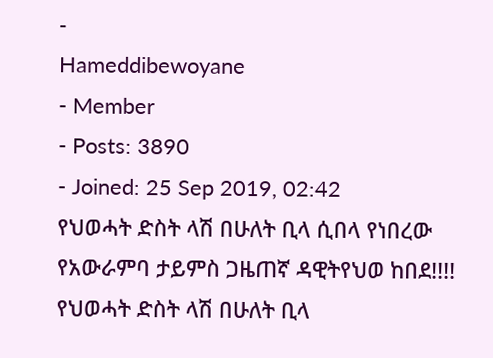-
Hameddibewoyane
- Member
- Posts: 3890
- Joined: 25 Sep 2019, 02:42
የህወሓት ድስት ላሽ በሁለት ቢላ ሲበላ የነበረው የአውራምባ ታይምስ ጋዜጠኛ ዳዊትየህወ ከበደ!!!!
የህወሓት ድስት ላሽ በሁለት ቢላ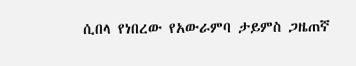ሲበላ የነበረው የአውራምባ ታይምስ ጋዜጠኛ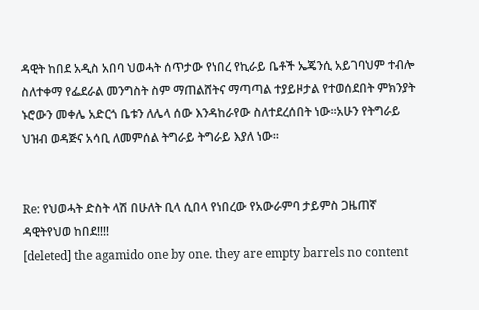ዳዊት ከበደ አዲስ አበባ ህወሓት ሰጥታው የነበረ የኪራይ ቤቶች ኤጄንሲ አይገባህም ተብሎ ስለተቀማ የፌደራል መንግስት ስም ማጠልሸትና ማጣጣል ተያይዞታል የተወሰደበት ምክንያት ኑሮውን መቀሌ አድርጎ ቤቱን ለሌላ ሰው እንዳከራየው ስለተደረሰበት ነው።አሁን የትግራይ ህዝብ ወዳጅና አሳቢ ለመምሰል ትግራይ ትግራይ እያለ ነው።


Re: የህወሓት ድስት ላሽ በሁለት ቢላ ሲበላ የነበረው የአውራምባ ታይምስ ጋዜጠኛ ዳዊትየህወ ከበደ!!!!
[deleted] the agamido one by one. they are empty barrels no content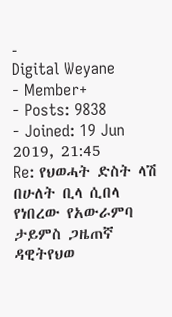-
Digital Weyane
- Member+
- Posts: 9838
- Joined: 19 Jun 2019, 21:45
Re: የህወሓት ድስት ላሽ በሁለት ቢላ ሲበላ የነበረው የአውራምባ ታይምስ ጋዜጠኛ ዳዊትየህወ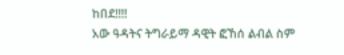ከበደ!!!!
አው ዓዳትና ትግራይማ ዳዊት ፎኸሰ ልብል ስም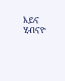እይና ሂብናዮ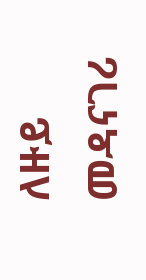ለዙይ መዳናገሪ